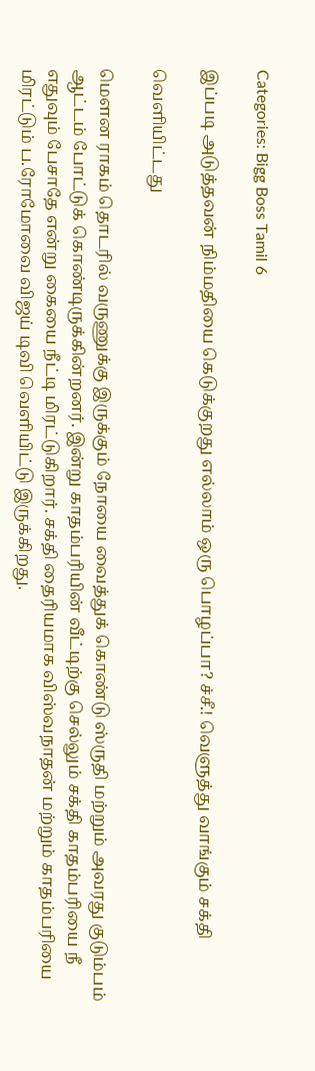Categories: Bigg Boss Tamil 6

இப்படி அடுத்தவன் நிம்மதியை கெடுக்குறது எல்லாம் ஒரு பொழப்பா? ச்சீ.! வெளுத்து வாங்கும் சக்தி

வெளியிட்டது

மௌன ராகம் தொடரில் வருணுக்கு இருக்கும் நோயை வைத்துக் கொண்டு ஸ்ருதி மற்றும் அவரது குடும்பம் ஆட்டம் போட்டுக் கொண்டிருக்கின்றனர். இன்று காதம்பரியின் வீட்டிற்கு செல்லும் சக்தி காதம்பரியை நீ எதுவும் பேசாதே என்று கையை நீட்டி மிரட்டுகிறார். சக்தி தைரியமாக விஸ்வநாதன் மற்றும் காதம்பரியை மிரட்டும் ப.ரோமோவை விஜய் டிவி வெளியிட்டு இருக்கிறது.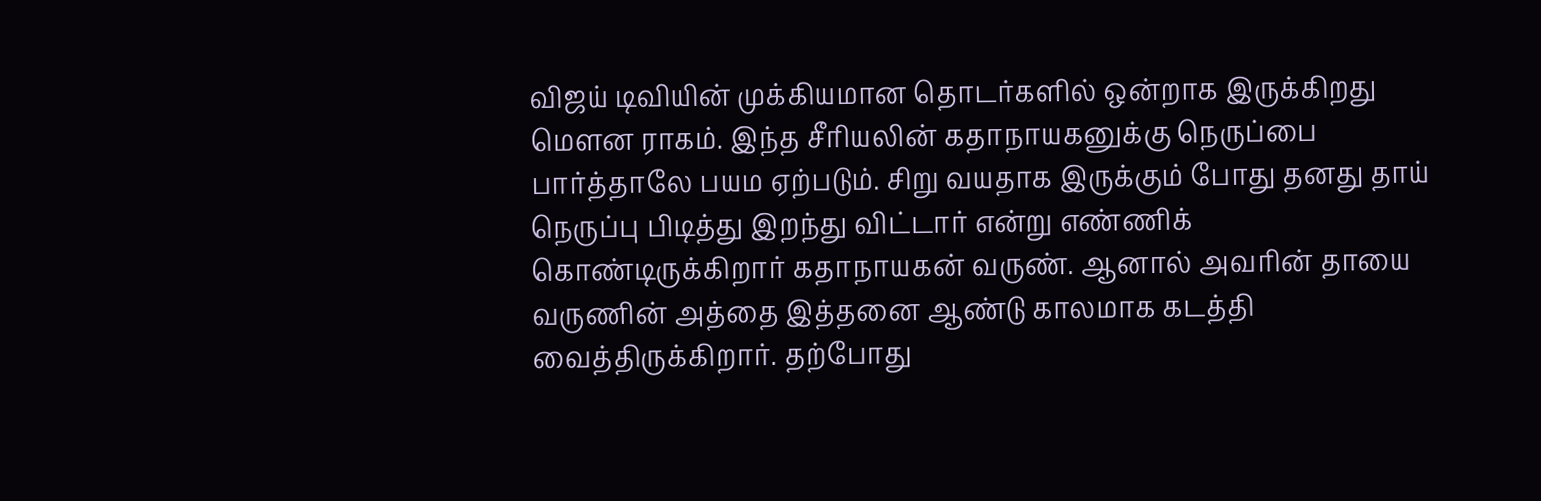விஜய் டிவியின் முக்கியமான தொடர்களில் ஒன்றாக இருக்கிறது மௌன ராகம். இந்த சீரியலின் கதாநாயகனுக்கு நெருப்பை பார்த்தாலே பயம ஏற்படும். சிறு வயதாக இருக்கும் போது தனது தாய் நெருப்பு பிடித்து இறந்து விட்டார் என்று எண்ணிக் கொண்டிருக்கிறார் கதாநாயகன் வருண். ஆனால் அவரின் தாயை வருணின் அத்தை இத்தனை ஆண்டு காலமாக கடத்தி வைத்திருக்கிறார். தற்போது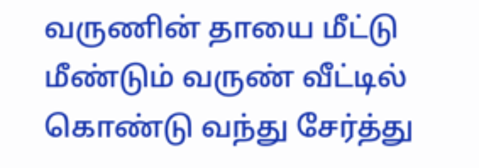வருணின் தாயை மீட்டு மீண்டும் வருண் வீட்டில் கொண்டு வந்து சேர்த்து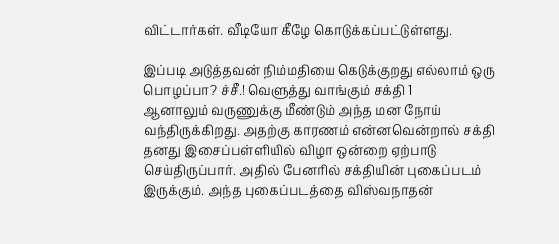விட்டார்கள். வீடியோ கீழே கொடுக்கப்பட்டுள்ளது.

இப்படி அடுத்தவன் நிம்மதியை கெடுக்குறது எல்லாம் ஒரு பொழப்பா? ச்சீ.! வெளுத்து வாங்கும் சக்தி 1
ஆனாலும் வருணுக்கு மீண்டும் அந்த மன நோய் வந்திருக்கிறது. அதற்கு காரணம் என்னவென்றால் சக்தி தனது இசைப்பள்ளியில் விழா ஒன்றை ஏற்பாடு செய்திருப்பார். அதில் பேனரில் சக்தியின் புகைப்படம் இருக்கும். அந்த புகைப்படத்தை விஸ்வநாதன்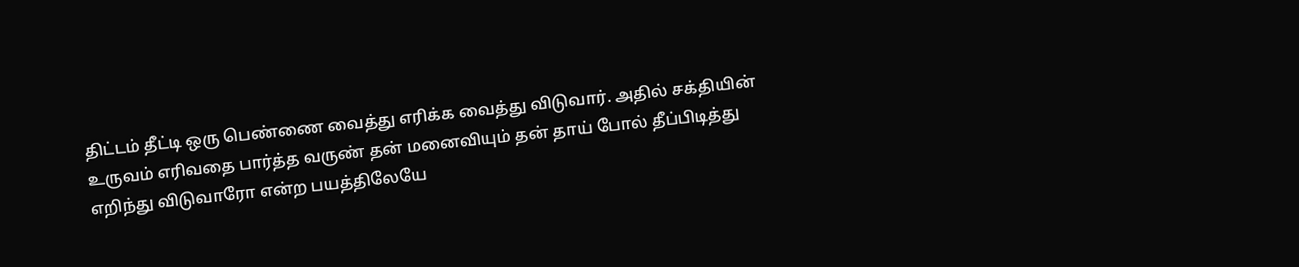திட்டம் தீட்டி ஒரு பெண்ணை வைத்து எரிக்க வைத்து விடுவார். அதில் சக்தியின் உருவம் எரிவதை பார்த்த வருண் தன் மனைவியும் தன் தாய் போல் தீப்பிடித்து எறிந்து விடுவாரோ என்ற பயத்திலேயே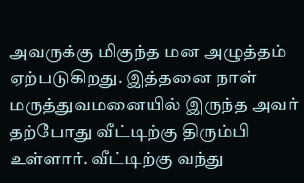அவருக்கு மிகுந்த மன அழுத்தம் ஏற்படுகிறது. இத்தனை நாள் மருத்துவமனையில் இருந்த அவர் தற்போது வீட்டிற்கு திரும்பி உள்ளார். வீட்டிற்கு வந்து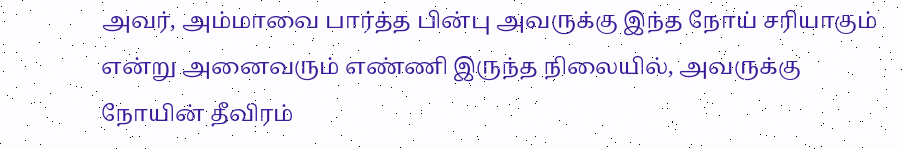அவர், அம்மாவை பார்த்த பின்பு அவருக்கு இந்த நோய் சரியாகும் என்று அனைவரும் எண்ணி இருந்த நிலையில், அவருக்கு நோயின் தீவிரம்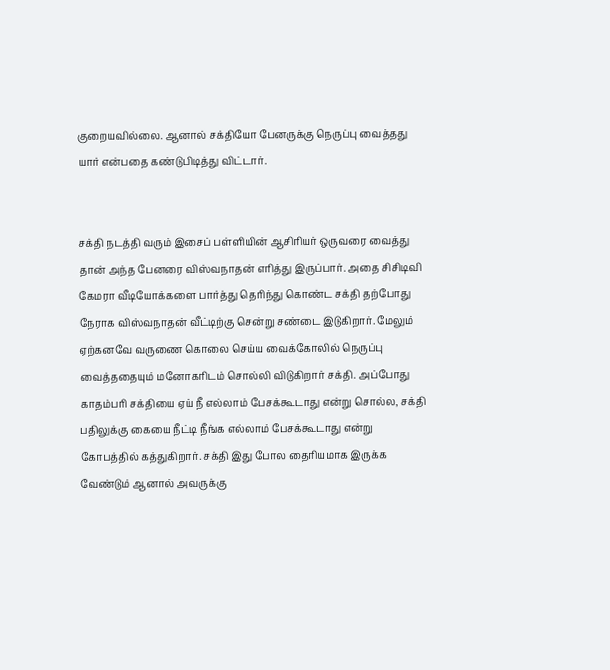குறையவில்லை. ஆனால் சக்தியோ பேனருக்கு நெருப்பு வைத்தது யார் என்பதை கண்டுபிடித்து விட்டார்.


சக்தி நடத்தி வரும் இசைப் பள்ளியின் ஆசிரியர் ஒருவரை வைத்து தான் அந்த பேனரை விஸ்வநாதன் எரித்து இருப்பார். அதை சிசிடிவி கேமரா வீடியோக்களை பார்த்து தெரிந்து கொண்ட சக்தி தற்போது நேராக விஸ்வநாதன் வீட்டிற்கு சென்று சண்டை இடுகிறார். மேலும் ஏற்கனவே வருணை கொலை செய்ய வைக்கோலில் நெருப்பு வைத்ததையும் மனோகரிடம் சொல்லி விடுகிறார் சக்தி. அப்போது காதம்பரி சக்தியை ஏய் நீ எல்லாம் பேசக்கூடாது என்று சொல்ல, சக்தி பதிலுக்கு கையை நீட்டி நீங்க எல்லாம் பேசக்கூடாது என்று கோபத்தில் கத்துகிறார். சக்தி இது போல தைரியமாக இருக்க வேண்டும் ஆனால் அவருக்கு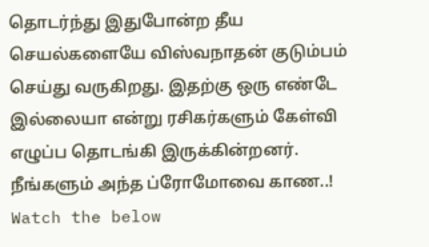தொடர்ந்து இதுபோன்ற தீய செயல்களையே விஸ்வநாதன் குடும்பம் செய்து வருகிறது. இதற்கு ஒரு எண்டே இல்லையா என்று ரசிகர்களும் கேள்வி எழுப்ப தொடங்கி இருக்கின்றனர். நீங்களும் அந்த ப்ரோமோவை காண..! Watch the below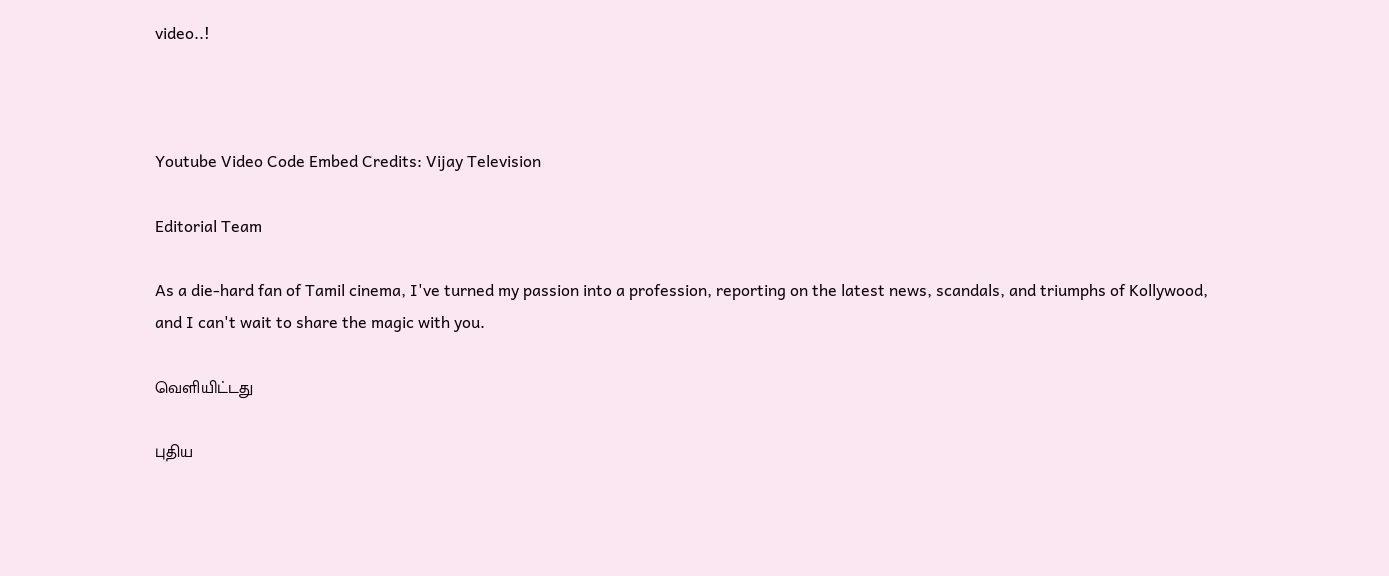video..!



Youtube Video Code Embed Credits: Vijay Television

Editorial Team

As a die-hard fan of Tamil cinema, I've turned my passion into a profession, reporting on the latest news, scandals, and triumphs of Kollywood, and I can't wait to share the magic with you.

வெளியிட்டது

புதிய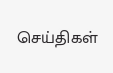செய்திகள்